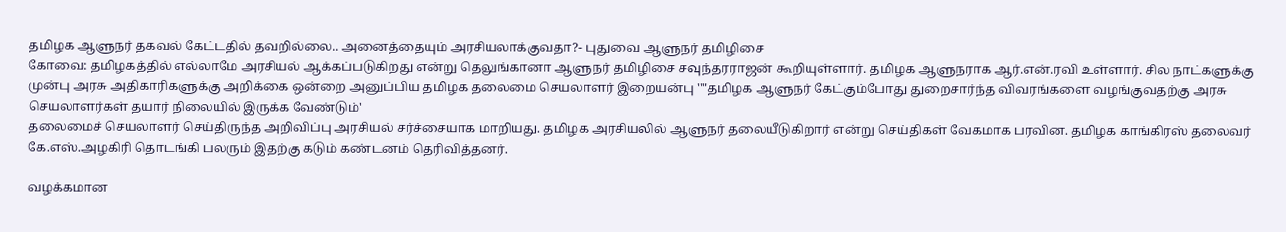தமிழக ஆளுநர் தகவல் கேட்டதில் தவறில்லை.. அனைத்தையும் அரசியலாக்குவதா?- புதுவை ஆளுநர் தமிழிசை
கோவை: தமிழகத்தில் எல்லாமே அரசியல் ஆக்கப்படுகிறது என்று தெலுங்கானா ஆளுநர் தமிழிசை சவுந்தரராஜன் கூறியுள்ளார். தமிழக ஆளுநராக ஆர்.என்.ரவி உள்ளார். சில நாட்களுக்கு முன்பு அரசு அதிகாரிகளுக்கு அறிக்கை ஒன்றை அனுப்பிய தமிழக தலைமை செயலாளர் இறையன்பு ''"தமிழக ஆளுநர் கேட்கும்போது துறைசார்ந்த விவரங்களை வழங்குவதற்கு அரசு செயலாளர்கள் தயார் நிலையில் இருக்க வேண்டும்'
தலைமைச் செயலாளர் செய்திருந்த அறிவிப்பு அரசியல் சர்ச்சையாக மாறியது. தமிழக அரசியலில் ஆளுநர் தலையீடுகிறார் என்று செய்திகள் வேகமாக பரவின. தமிழக காங்கிரஸ் தலைவர் கே.எஸ்.அழகிரி தொடங்கி பலரும் இதற்கு கடும் கண்டனம் தெரிவித்தனர்.

வழக்கமான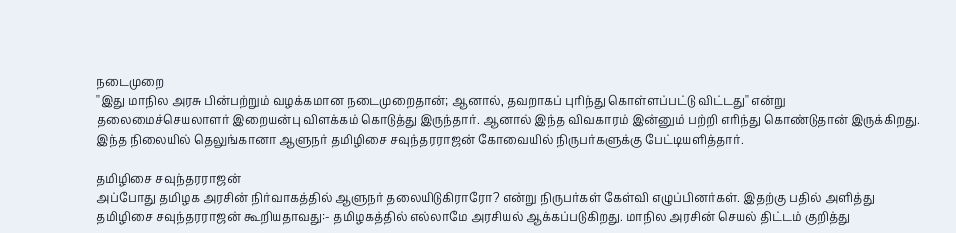நடைமுறை
''இது மாநில அரசு பின்பற்றும் வழக்கமான நடைமுறைதான்; ஆனால், தவறாகப் புரிந்து கொள்ளப்பட்டு விட்டது'' என்று தலைமைச்செயலாளர் இறையன்பு விளக்கம் கொடுத்து இருந்தார். ஆனால் இந்த விவகாரம் இன்னும் பற்றி எரிந்து கொண்டுதான் இருக்கிறது. இந்த நிலையில் தெலுங்கானா ஆளுநர் தமிழிசை சவுந்தரராஜன் கோவையில் நிருபர்களுக்கு பேட்டியளித்தார்.

தமிழிசை சவுந்தரராஜன்
அப்போது தமிழக அரசின் நிர்வாகத்தில் ஆளுநர் தலையிடுகிராரோ? என்று நிருபர்கள் கேள்வி எழுப்பினர்கள். இதற்கு பதில் அளித்து தமிழிசை சவுந்தரராஜன் கூறியதாவது:- தமிழகத்தில் எல்லாமே அரசியல் ஆக்கப்படுகிறது. மாநில அரசின் செயல் திட்டம் குறித்து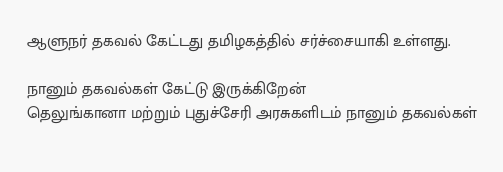ஆளுநர் தகவல் கேட்டது தமிழகத்தில் சர்ச்சையாகி உள்ளது.

நானும் தகவல்கள் கேட்டு இருக்கிறேன்
தெலுங்கானா மற்றும் புதுச்சேரி அரசுகளிடம் நானும் தகவல்கள்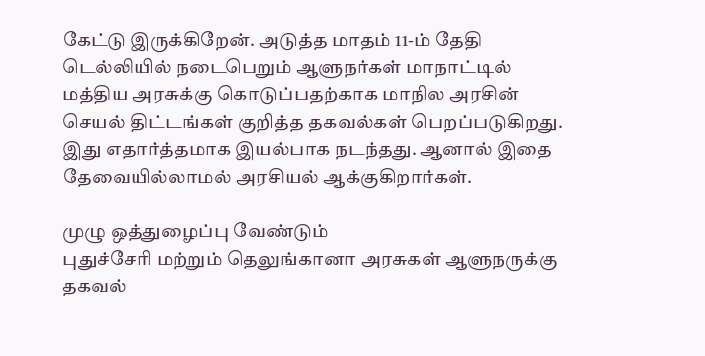கேட்டு இருக்கிறேன். அடுத்த மாதம் 11-ம் தேதி டெல்லியில் நடைபெறும் ஆளுநர்கள் மாநாட்டில் மத்திய அரசுக்கு கொடுப்பதற்காக மாநில அரசின் செயல் திட்டங்கள் குறித்த தகவல்கள் பெறப்படுகிறது. இது எதார்த்தமாக இயல்பாக நடந்தது. ஆனால் இதை தேவையில்லாமல் அரசியல் ஆக்குகிறார்கள்.

முழு ஒத்துழைப்பு வேண்டும்
புதுச்சேரி மற்றும் தெலுங்கானா அரசுகள் ஆளுநருக்கு தகவல்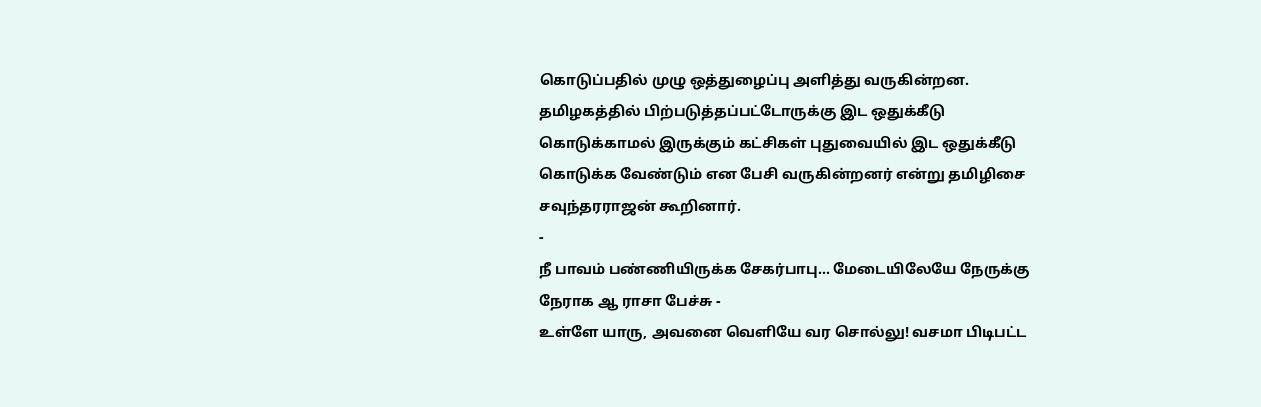கொடுப்பதில் முழு ஒத்துழைப்பு அளித்து வருகின்றன. தமிழகத்தில் பிற்படுத்தப்பட்டோருக்கு இட ஒதுக்கீடு கொடுக்காமல் இருக்கும் கட்சிகள் புதுவையில் இட ஒதுக்கீடு கொடுக்க வேண்டும் என பேசி வருகின்றனர் என்று தமிழிசை சவுந்தரராஜன் கூறினார்.
-
நீ பாவம் பண்ணியிருக்க சேகர்பாபு... மேடையிலேயே நேருக்கு நேராக ஆ ராசா பேச்சு -
உள்ளே யாரு, அவனை வெளியே வர சொல்லு! வசமா பிடிபட்ட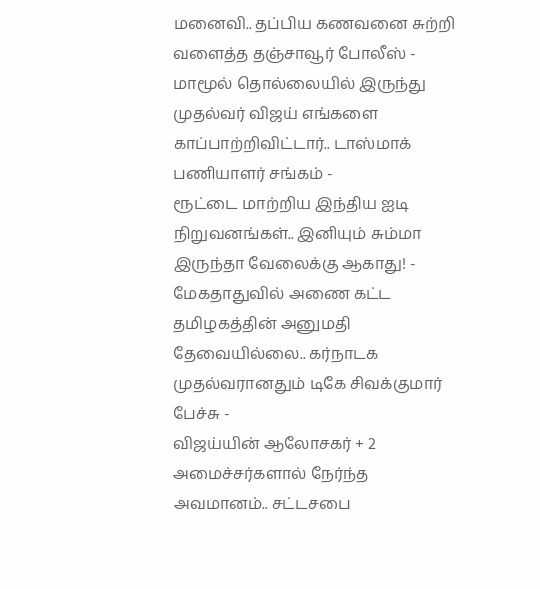மனைவி.. தப்பிய கணவனை சுற்றி வளைத்த தஞ்சாவூர் போலீஸ் -
மாமூல் தொல்லையில் இருந்து முதல்வர் விஜய் எங்களை காப்பாற்றிவிட்டார்.. டாஸ்மாக் பணியாளர் சங்கம் -
ரூட்டை மாற்றிய இந்திய ஐடி நிறுவனங்கள்.. இனியும் சும்மா இருந்தா வேலைக்கு ஆகாது! -
மேகதாதுவில் அணை கட்ட தமிழகத்தின் அனுமதி தேவையில்லை.. கர்நாடக முதல்வரானதும் டிகே சிவக்குமார் பேச்சு -
விஜய்யின் ஆலோசகர் + 2 அமைச்சர்களால் நேர்ந்த அவமானம்.. சட்டசபை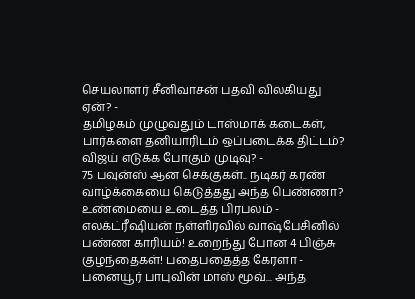செயலாளர் சீனிவாசன் பதவி விலகியது ஏன்? -
தமிழகம் முழுவதும் டாஸ்மாக் கடைகள், பார்களை தனியாரிடம் ஒப்படைக்க திட்டம்? விஜய் எடுக்க போகும் முடிவு? -
75 பவுன்ஸ் ஆன செக்குகள்.. நடிகர் கரண் வாழ்க்கையை கெடுத்தது அந்த பெண்ணா? உண்மையை உடைத்த பிரபலம் -
எலக்ட்ரீஷியன் நள்ளிரவில் வாஷ்பேசினில் பண்ண காரியம்! உறைந்து போன 4 பிஞ்சு குழந்தைகள்! பதைபதைத்த கேரளா -
பனையூர் பாபுவின் மாஸ் மூவ்... அந்த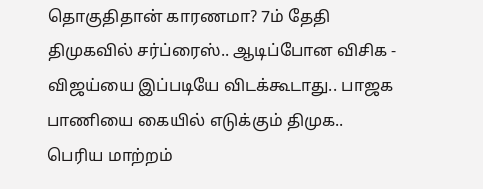தொகுதிதான் காரணமா? 7ம் தேதி திமுகவில் சர்ப்ரைஸ்.. ஆடிப்போன விசிக -
விஜய்யை இப்படியே விடக்கூடாது.. பாஜக பாணியை கையில் எடுக்கும் திமுக.. பெரிய மாற்றம்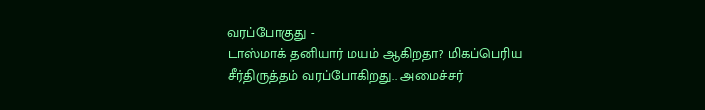வரப்போகுது -
டாஸ்மாக் தனியார் மயம் ஆகிறதா? மிகப்பெரிய சீர்திருத்தம் வரப்போகிறது.. அமைச்சர்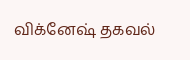விக்னேஷ் தகவல்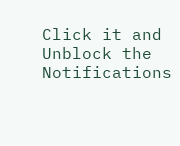Click it and Unblock the Notifications